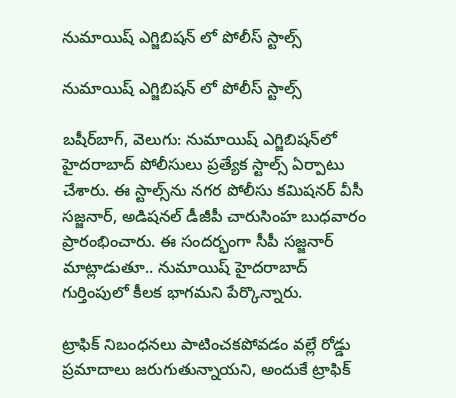నుమాయిష్‌‌ ఎగ్జిబిషన్‌‌ లో పోలీస్ స్టాల్స్

నుమాయిష్‌‌ ఎగ్జిబిషన్‌‌ లో పోలీస్ స్టాల్స్

బషీర్‌‌బాగ్‌‌, వెలుగు: నుమాయిష్‌‌ ఎగ్జిబిషన్‌‌లో హైదరాబాద్‌‌ పోలీసులు ప్రత్యేక స్టాల్స్‌‌ ఏర్పాటు చేశారు. ఈ స్టాల్స్‌‌ను నగర పోలీసు కమిషనర్‌‌ వీసీ సజ్జనార్‌‌, అడిషనల్ డీజీపీ చారుసింహ బుధవారం ప్రారంభించారు. ఈ సందర్భంగా సీపీ సజ్జనార్‌‌ మాట్లాడుతూ.. నుమాయిష్‌‌ హైదరాబాద్‌‌ గుర్తింపులో కీలక భాగమని పేర్కొన్నారు.

ట్రాఫిక్‌‌ నిబంధనలు పాటించకపోవడం వల్లే రోడ్డు ప్రమాదాలు జరుగుతున్నాయని, అందుకే ట్రాఫిక్‌‌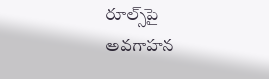రూల్స్‌‌పై అవగాహన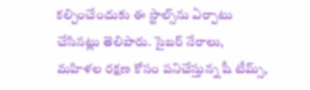కల్పించేందుకు ఈ స్టాల్స్‌‌ను ఏర్పాటు చేసినట్లు తెలిపారు. సైబర్‌‌ నేరాలు, మహిళల రక్షణ కోసం పనిచేస్తున్న షీ టీమ్స్‌‌,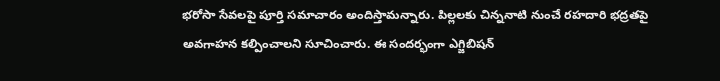భరోసా సేవలపై పూర్తి సమాచారం అందిస్తామన్నారు. పిల్లలకు చిన్ననాటి నుంచే రహదారి భద్రతపై అవగాహన కల్పించాలని సూచించారు. ఈ సందర్భంగా ఎగ్జిబిషన్‌‌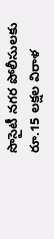సొసైటీ నగర పోలీసులకు రూ.15 లక్షల విరాళ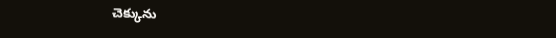చెక్కును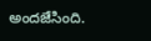అందజేసింది.